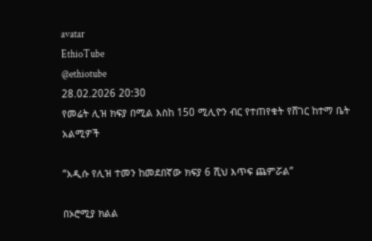avatar
EthioTube
@ethiotube
28.02.2026 20:30
የመሬት ሊዝ ክፍያ በሚል እስከ 150 ሚሊዮን ብር የተጠየቁት የሸገር ከተማ ቤት አልሚዎች

“አዲሱ የሊዝ ተመን ከመደበኛው ክፍያ 6 ሺህ እጥፍ ጨምሯል”

በኦሮሚያ ክልል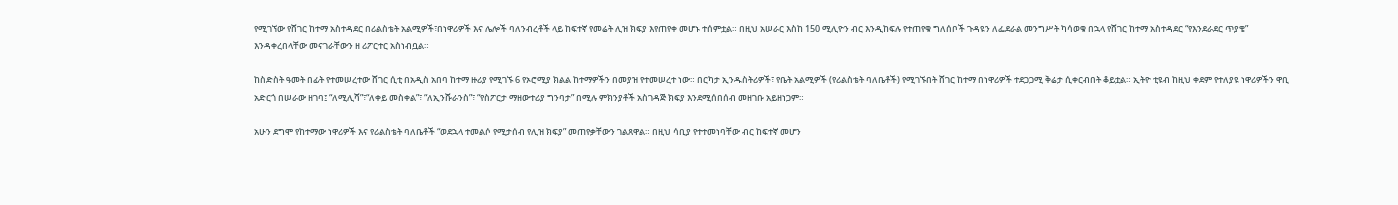የሚገኘው የሸገር ከተማ አስተዳደር በሪልስቴት አልሚዎች፣በነዋሪዎች እና ሌሎች ባለንብረቶች ላይ ከፍተኛ የመሬት ሊዝ ክፍያ እየጠየቀ መሆኑ ተሰምቷል። በዚህ አሠራር እስከ 150 ሚሊዮን ብር እንዲከፍሉ የተጠየቁ ግለሰቦች ጉዳዩን ለፌደራል መንግሥት ካሳወቁ በኋላ የሸገር ከተማ አስተዳደር “የእንደራደር ጥያቄ” እንዳቀረበላቸው መናገራቸውን ዘ ሪፖርተር አስነብቧል።

ከስድስት ዓመት በፊት የተመሠረተው ሸገር ሲቲ በአዲስ አበባ ከተማ ዙሪያ የሚገኙ 6 የኦሮሚያ ክልል ከተማዎችን በመያዝ የተመሠረተ ነው። በርካታ ኢንዱስትሪዎች፣ የቤት አልሚዎች (የሪልስቴት ባለቤቶች) የሚገኙበት ሸገር ከተማ በነዋሪዎች ተደጋጋሚ ቅሬታ ሲቀርብበት ቆይቷል። ኢትዮ ቲዩብ ከዚህ ቀደም የተለያዩ ነዋሪዎችን ዋቢ አድርጎ በሠራው ዘገባ፤ “ለሚሊሻ”፣“ለቀይ መስቀል”፣ “ለኢንሹራንስ”፣ “የስፖርታ ማዘውተሪያ ግንባታ” በሚሉ ምክንያቶች አስገዳጅ ክፍያ እንደሚሰበሰብ መዘገቡ አይዘነጋም።

አሁን ደግሞ የከተማው ነዋሪዎች እና የሪልስቴት ባለቤቶች “ወደኋላ ተመልሶ የሚታሰብ የሊዝ ክፍያ” መጠየቃቸውን ገልጸዋል። በዚህ ሳቢያ የተተመነባቸው ብር ከፍተኛ መሆን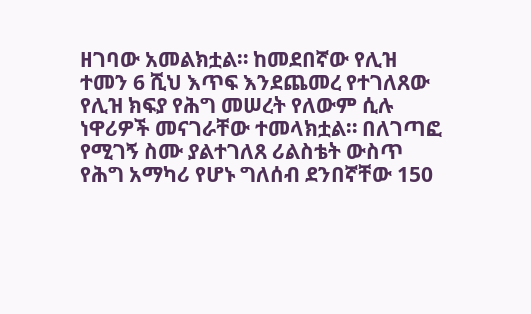ዘገባው አመልክቷል። ከመደበኛው የሊዝ ተመን 6 ሺህ እጥፍ እንደጨመረ የተገለጸው የሊዝ ክፍያ የሕግ መሠረት የለውም ሲሉ ነዋሪዎች መናገራቸው ተመላክቷል። በለገጣፎ የሚገኝ ስሙ ያልተገለጸ ሪልስቴት ውስጥ የሕግ አማካሪ የሆኑ ግለሰብ ደንበኛቸው 150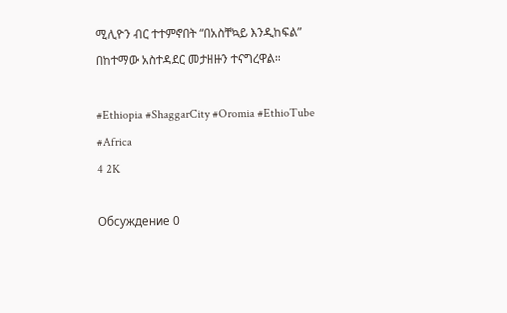ሚሊዮን ብር ተተምኖበት “በአስቸኳይ እንዲከፍል” በከተማው አስተዳደር መታዘዙን ተናግረዋል።

#Ethiopia #ShaggarCity #Oromia #EthioTube #Africa
4 2K

Обсуждение 0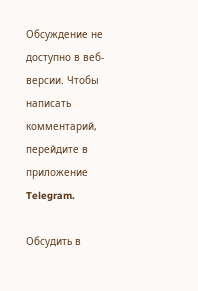Обсуждение не доступно в веб-версии. Чтобы написать комментарий, перейдите в приложение Telegram.

Обсудить в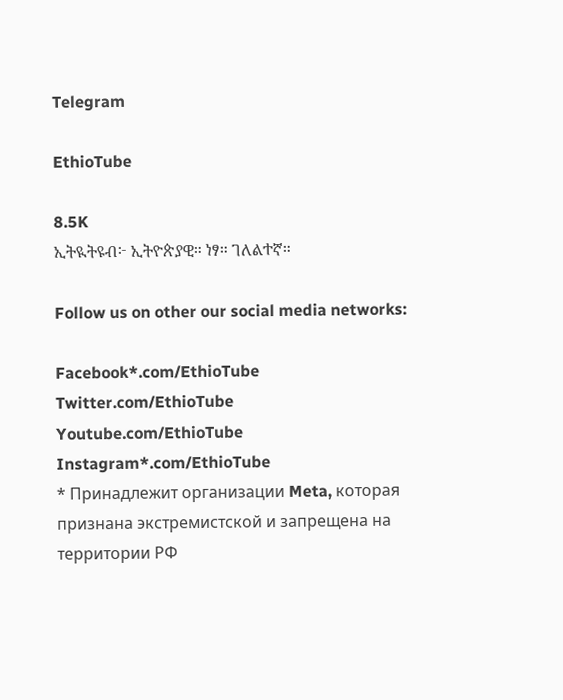Telegram

EthioTube

8.5K
ኢትዪትዩብ፦ ኢትዮጵያዊ። ነፃ። ገለልተኛ።

Follow us on other our social media networks:

Facebook*.com/EthioTube
Twitter.com/EthioTube
Youtube.com/EthioTube
Instagram*.com/EthioTube
* Принадлежит организации Meta, которая признана экстремистской и запрещена на территории РФ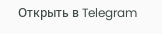Открыть в Telegram